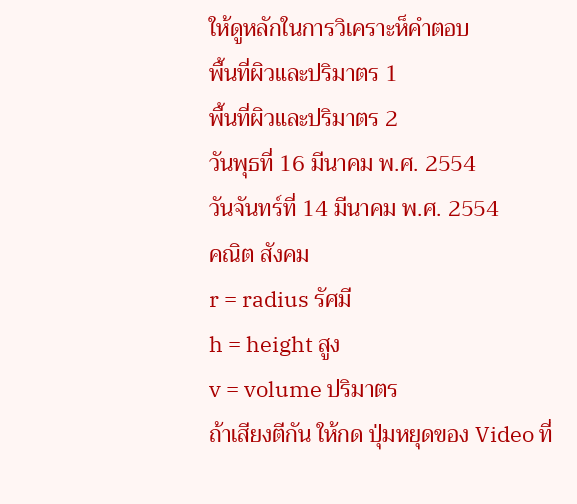ให้ดูหลักในการวิเคราะห็คำตอบ
พื้นที่ผิวและปริมาตร 1
พื้นที่ผิวและปริมาตร 2
วันพุธที่ 16 มีนาคม พ.ศ. 2554
วันจันทร์ที่ 14 มีนาคม พ.ศ. 2554
คณิต สังคม
r = radius รัศมี
h = height สูง
v = volume ปริมาตร
ถ้าเสียงตีกัน ให้กด ปุ่มหยุดของ Video ที่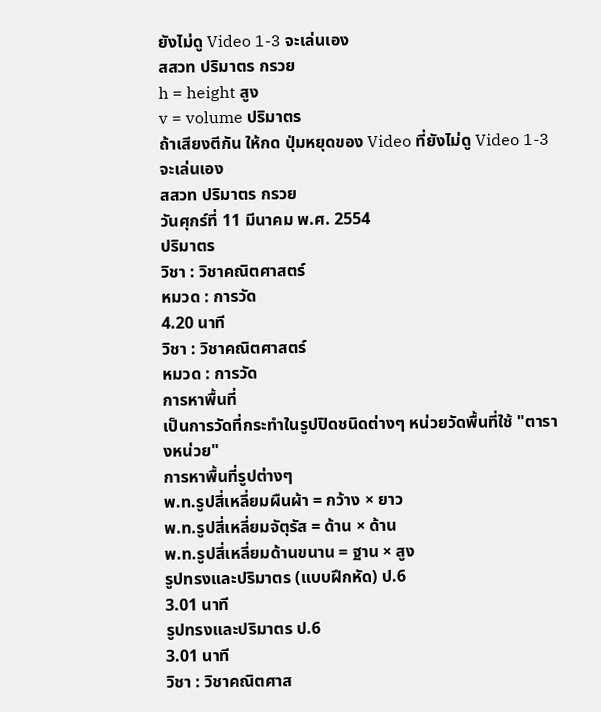ยังไม่ดู Video 1-3 จะเล่นเอง
สสวท ปริมาตร กรวย
h = height สูง
v = volume ปริมาตร
ถ้าเสียงตีกัน ให้กด ปุ่มหยุดของ Video ที่ยังไม่ดู Video 1-3 จะเล่นเอง
สสวท ปริมาตร กรวย
วันศุกร์ที่ 11 มีนาคม พ.ศ. 2554
ปริมาตร
วิชา : วิชาคณิตศาสตร์
หมวด : การวัด
4.20 นาที
วิชา : วิชาคณิตศาสตร์
หมวด : การวัด
การหาพื้นที่
เป็นการวัดที่กระทำในรูปปิดชนิดต่างๆ หน่วยวัดพื้นที่ใช้ "ตารางหน่วย"
การหาพื้นที่รูปต่างๆ
พ.ท.รูปสี่เหลี่ยมผืนผ้า = กว้าง × ยาว
พ.ท.รูปสี่เหลี่ยมจัตุรัส = ด้าน × ด้าน
พ.ท.รูปสี่เหลี่ยมด้านขนาน = ฐาน × สูง
รูปทรงและปริมาตร (แบบฝึกหัด) ป.6
3.01 นาที
รูปทรงและปริมาตร ป.6
3.01 นาที
วิชา : วิชาคณิตศาส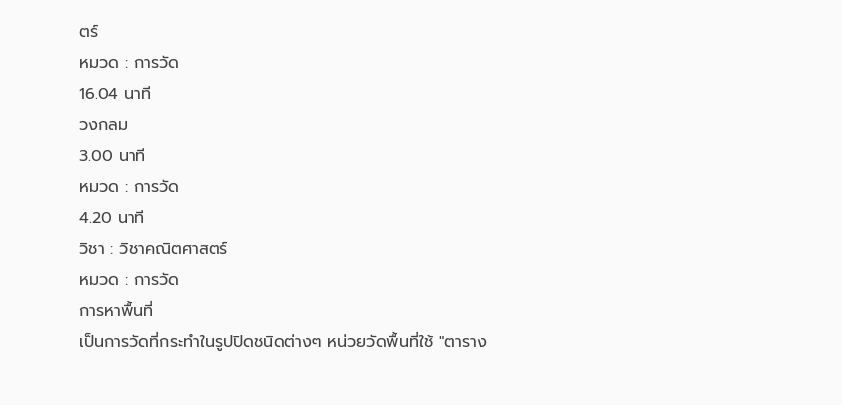ตร์
หมวด : การวัด
16.04 นาที
วงกลม
3.00 นาที
หมวด : การวัด
4.20 นาที
วิชา : วิชาคณิตศาสตร์
หมวด : การวัด
การหาพื้นที่
เป็นการวัดที่กระทำในรูปปิดชนิดต่างๆ หน่วยวัดพื้นที่ใช้ "ตาราง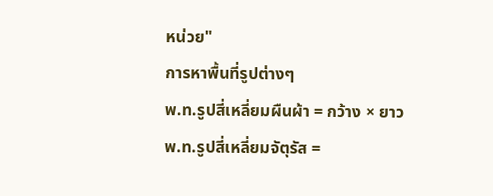หน่วย"
การหาพื้นที่รูปต่างๆ
พ.ท.รูปสี่เหลี่ยมผืนผ้า = กว้าง × ยาว
พ.ท.รูปสี่เหลี่ยมจัตุรัส =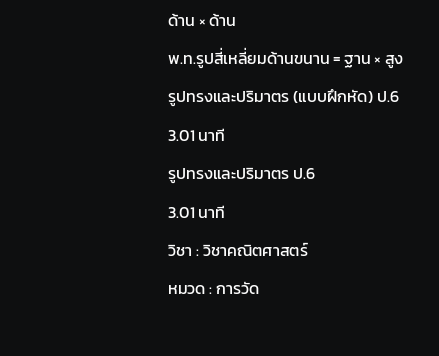ด้าน × ด้าน
พ.ท.รูปสี่เหลี่ยมด้านขนาน = ฐาน × สูง
รูปทรงและปริมาตร (แบบฝึกหัด) ป.6
3.01 นาที
รูปทรงและปริมาตร ป.6
3.01 นาที
วิชา : วิชาคณิตศาสตร์
หมวด : การวัด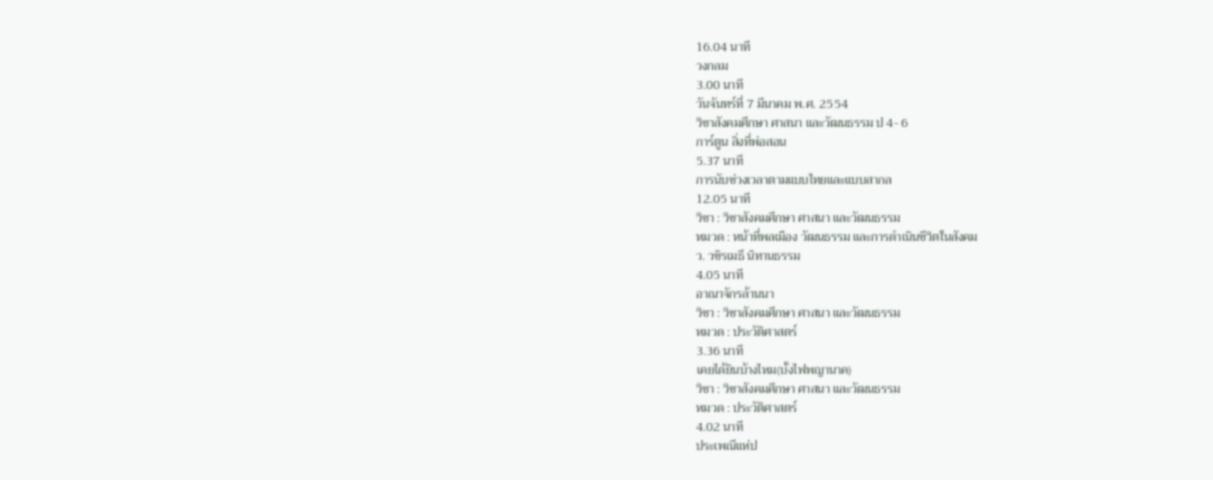16.04 นาที
วงกลม
3.00 นาที
วันจันทร์ที่ 7 มีนาคม พ.ศ. 2554
วิชาสังคมศึกษา ศาสนา และวัฒนธรรม ป 4- 6
การ์ตูน สิ่งที่พ่อสอน
5.37 นาที
การนับช่วงเวลาตามแบบไทยและแบบสากล
12.05 นาที
วิชา : วิชาสังคมศึกษา ศาสนา และวัฒนธรรม
หมวด : หน้าที่พลเมือง วัฒนธรรม และการดำเนินชีวิตในสังคม
ว. วชิรเมธี นิทานธรรม
4.05 นาที
อาณาจักรล้านนา
วิชา : วิชาสังคมศึกษา ศาสนา และวัฒนธรรม
หมวด : ประวัติศาสตร์
3.36 นาที
เคยได้ยินบ้างไหม(บั้งไฟพญานาค)
วิชา : วิชาสังคมศึกษา ศาสนา และวัฒนธรรม
หมวด : ประวัติศาสตร์
4.02 นาที
ประเพณีแห่ป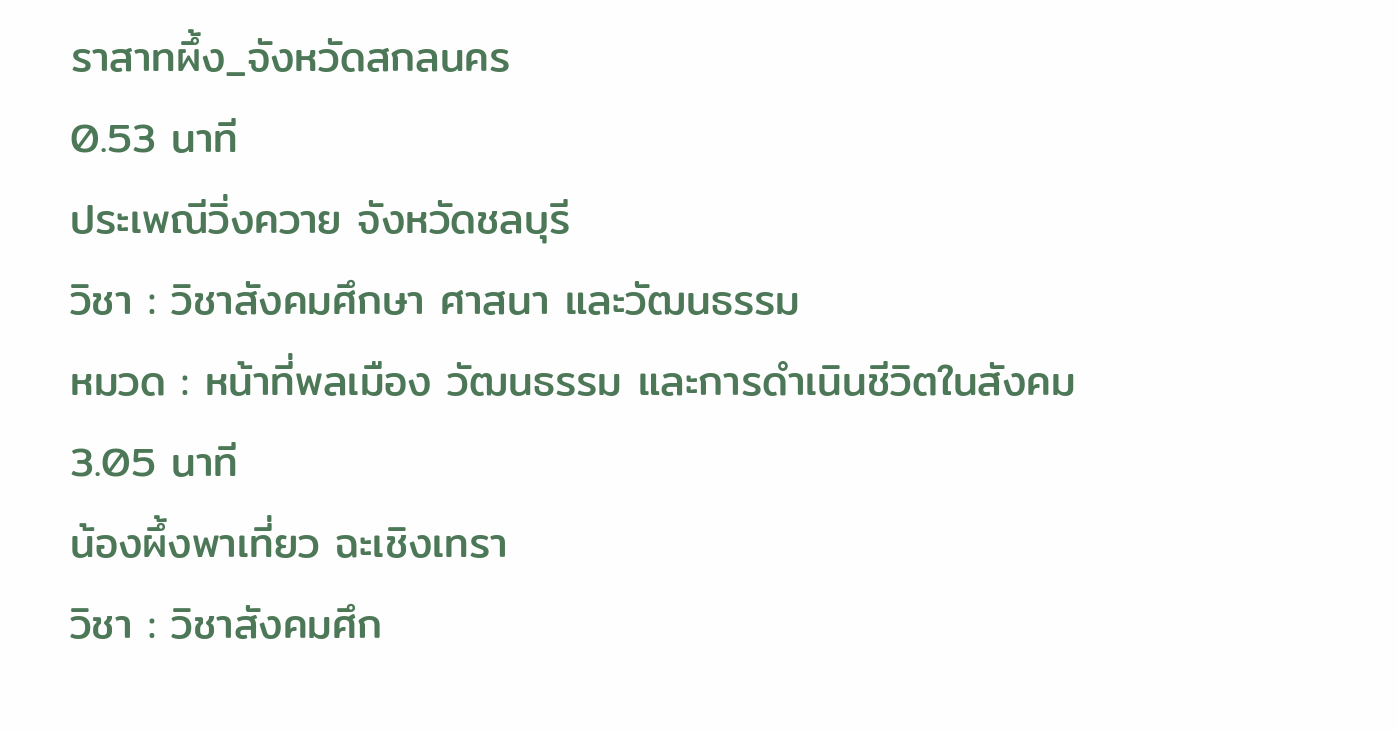ราสาทผึ้ง_จังหวัดสกลนคร
0.53 นาที
ประเพณีวิ่งควาย จังหวัดชลบุรี
วิชา : วิชาสังคมศึกษา ศาสนา และวัฒนธรรม
หมวด : หน้าที่พลเมือง วัฒนธรรม และการดำเนินชีวิตในสังคม
3.05 นาที
น้องผึ้งพาเที่ยว ฉะเชิงเทรา
วิชา : วิชาสังคมศึก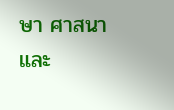ษา ศาสนา และ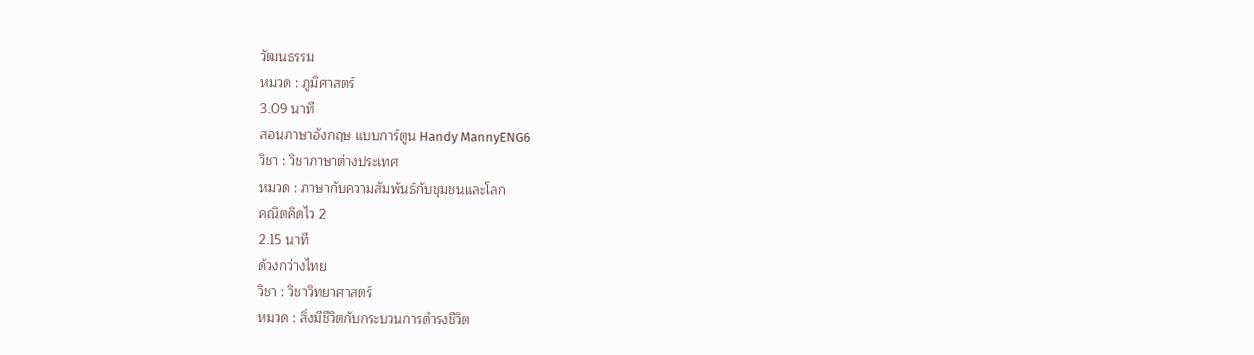วัฒนธรรม
หมวด : ภูมิศาสตร์
3.09 นาที
สอนภาษาอังกฤษ แบบการ์ตูน Handy MannyENG6
วิชา : วิชาภาษาต่างประเทศ
หมวด : ภาษากับความสัมพันธ์กับชุมชนและโลก
คณิตคิดไว 2
2.15 นาที
ด้วงกว่างไทย
วิชา : วิชาวิทยาศาสตร์
หมวด : สิ่งมีชีวิตกับกระบวนการดำรงชีวิต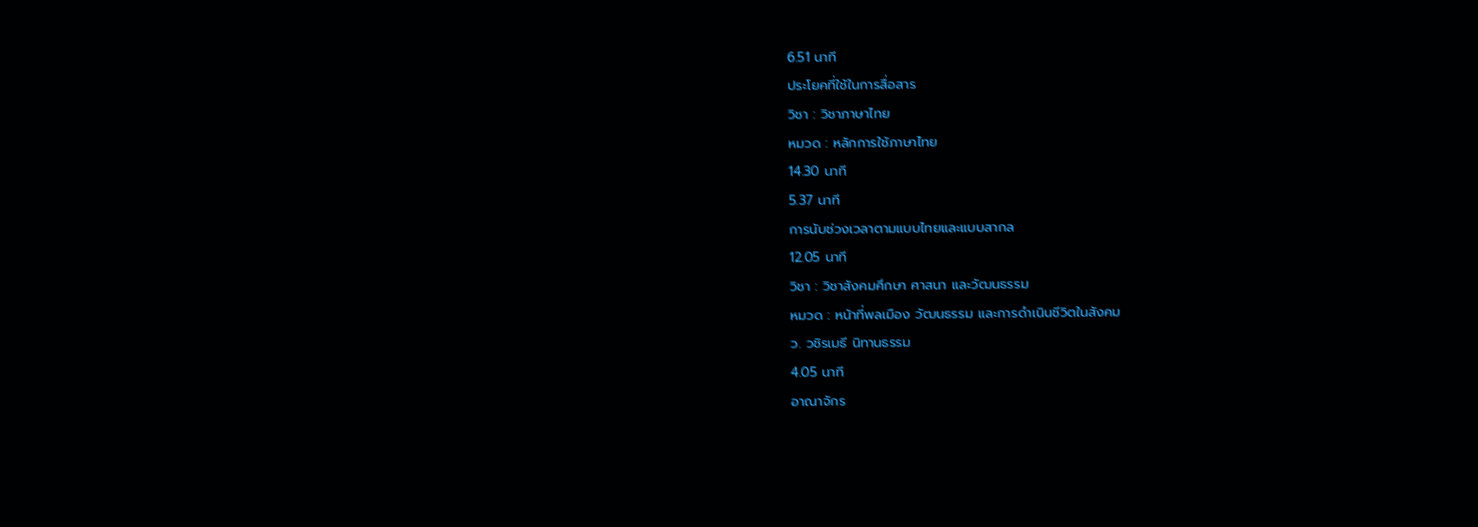6.51 นาที
ประโยคที่ใช้ในการสื่อสาร
วิชา : วิชาภาษาไทย
หมวด : หลักการใช้ภาษาไทย
14.30 นาที
5.37 นาที
การนับช่วงเวลาตามแบบไทยและแบบสากล
12.05 นาที
วิชา : วิชาสังคมศึกษา ศาสนา และวัฒนธรรม
หมวด : หน้าที่พลเมือง วัฒนธรรม และการดำเนินชีวิตในสังคม
ว. วชิรเมธี นิทานธรรม
4.05 นาที
อาณาจักร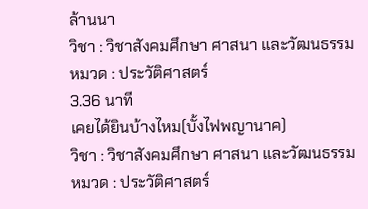ล้านนา
วิชา : วิชาสังคมศึกษา ศาสนา และวัฒนธรรม
หมวด : ประวัติศาสตร์
3.36 นาที
เคยได้ยินบ้างไหม(บั้งไฟพญานาค)
วิชา : วิชาสังคมศึกษา ศาสนา และวัฒนธรรม
หมวด : ประวัติศาสตร์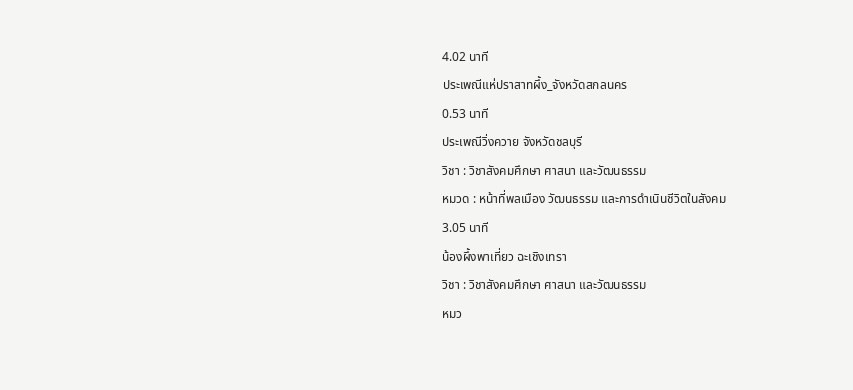4.02 นาที
ประเพณีแห่ปราสาทผึ้ง_จังหวัดสกลนคร
0.53 นาที
ประเพณีวิ่งควาย จังหวัดชลบุรี
วิชา : วิชาสังคมศึกษา ศาสนา และวัฒนธรรม
หมวด : หน้าที่พลเมือง วัฒนธรรม และการดำเนินชีวิตในสังคม
3.05 นาที
น้องผึ้งพาเที่ยว ฉะเชิงเทรา
วิชา : วิชาสังคมศึกษา ศาสนา และวัฒนธรรม
หมว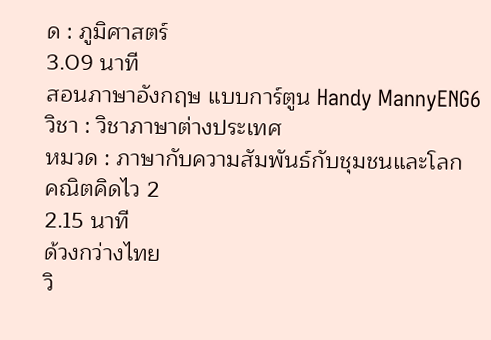ด : ภูมิศาสตร์
3.09 นาที
สอนภาษาอังกฤษ แบบการ์ตูน Handy MannyENG6
วิชา : วิชาภาษาต่างประเทศ
หมวด : ภาษากับความสัมพันธ์กับชุมชนและโลก
คณิตคิดไว 2
2.15 นาที
ด้วงกว่างไทย
วิ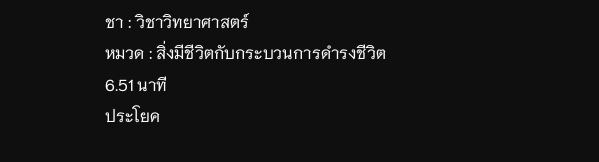ชา : วิชาวิทยาศาสตร์
หมวด : สิ่งมีชีวิตกับกระบวนการดำรงชีวิต
6.51 นาที
ประโยค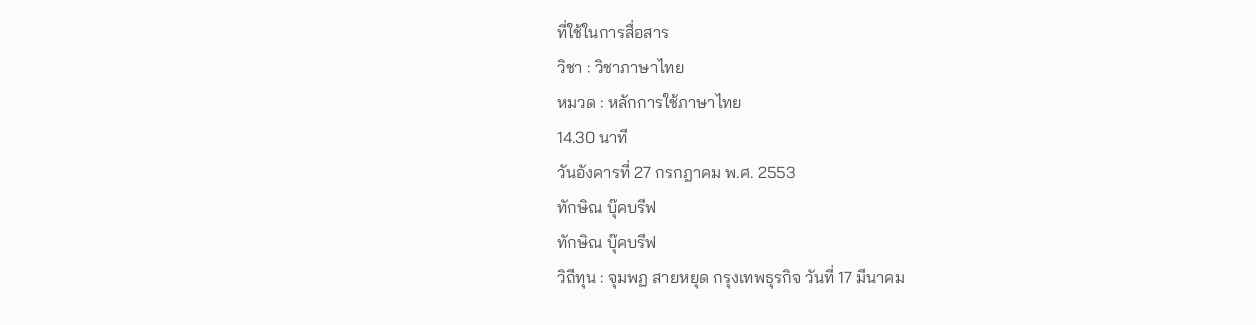ที่ใช้ในการสื่อสาร
วิชา : วิชาภาษาไทย
หมวด : หลักการใช้ภาษาไทย
14.30 นาที
วันอังคารที่ 27 กรกฎาคม พ.ศ. 2553
ทักษิณ บุ๊คบรีฟ
ทักษิณ บุ๊คบรีฟ
วิถีทุน : จุมพฏ สายหยุด กรุงเทพธุรกิจ วันที่ 17 มีนาคม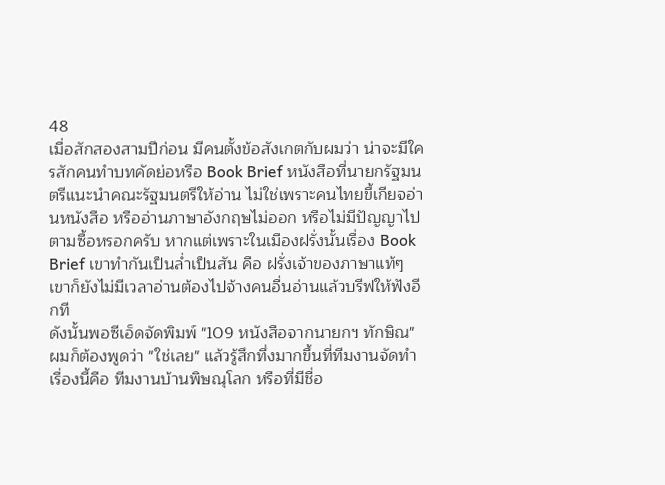48
เมื่อสักสองสามปีก่อน มีคนตั้งข้อสังเกตกับผมว่า น่าจะมีใครสักคนทำบทคัดย่อหรือ Book Brief หนังสือที่นายกรัฐมนตรีแนะนำคณะรัฐมนตรีให้อ่าน ไม่ใช่เพราะคนไทยขี้เกียจอ่านหนังสือ หรืออ่านภาษาอังกฤษไม่ออก หรือไม่มีปัญญาไปตามซื้อหรอกครับ หากแต่เพราะในเมืองฝรั่งนั้นเรื่อง Book Brief เขาทำกันเป็นล่ำเป็นสัน คือ ฝรั่งเจ้าของภาษาแท้ๆ เขาก็ยังไม่มีเวลาอ่านต้องไปจ้างคนอื่นอ่านแล้วบรีฟให้ฟังอีกที
ดังนั้นพอซีเอ็ดจัดพิมพ์ "109 หนังสือจากนายกฯ ทักษิณ" ผมก็ต้องพูดว่า "ใช่เลย" แล้วรู้สึกทึ่งมากขึ้นที่ทีมงานจัดทำเรื่องนี้คือ ทีมงานบ้านพิษณุโลก หรือที่มีชื่อ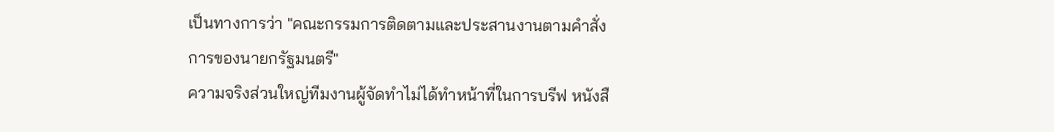เป็นทางการว่า "คณะกรรมการติดตามและประสานงานตามคำสั่งการของนายกรัฐมนตรี"
ความจริงส่วนใหญ่ทีมงานผู้จัดทำไม่ได้ทำหน้าที่ในการบรีฟ หนังสื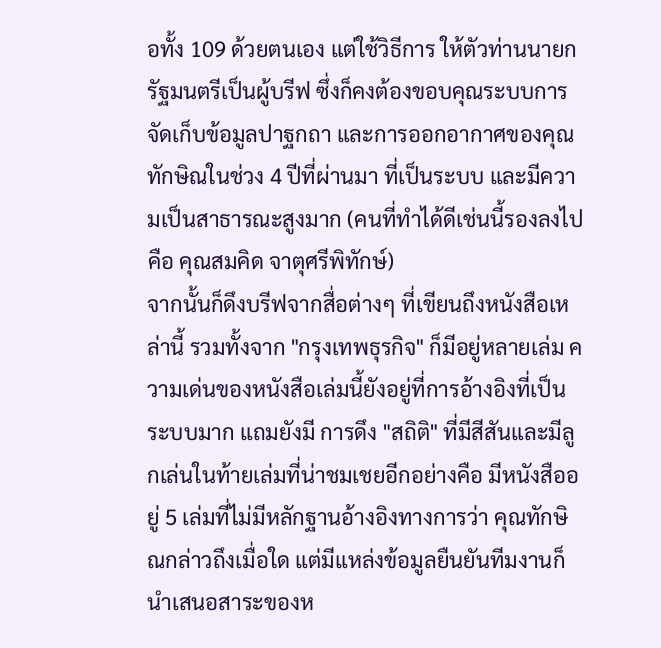อทั้ง 109 ด้วยตนเอง แต่ใช้วิธีการ ให้ตัวท่านนายกรัฐมนตรีเป็นผู้บรีฟ ซึ่งก็คงต้องขอบคุณระบบการจัดเก็บข้อมูลปาฐกถา และการออกอากาศของคุณทักษิณในช่วง 4 ปีที่ผ่านมา ที่เป็นระบบ และมีความเป็นสาธารณะสูงมาก (คนที่ทำได้ดีเช่นนี้รองลงไปคือ คุณสมคิด จาตุศรีพิทักษ์)
จากนั้นก็ดึงบรีฟจากสื่อต่างๆ ที่เขียนถึงหนังสือเหล่านี้ รวมทั้งจาก "กรุงเทพธุรกิจ" ก็มีอยู่หลายเล่ม ความเด่นของหนังสือเล่มนี้ยังอยู่ที่การอ้างอิงที่เป็นระบบมาก แถมยังมี การดึง "สถิติ" ที่มีสีสันและมีลูกเล่นในท้ายเล่มที่น่าชมเชยอีกอย่างคือ มีหนังสืออยู่ 5 เล่มที่ไม่มีหลักฐานอ้างอิงทางการว่า คุณทักษิณกล่าวถึงเมื่อใด แต่มีแหล่งข้อมูลยืนยันทีมงานก็นำเสนอสาระของห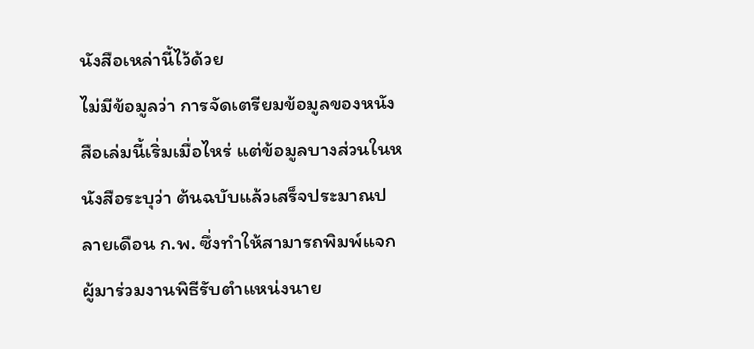นังสือเหล่านี้ไว้ด้วย
ไม่มีข้อมูลว่า การจัดเตรียมข้อมูลของหนังสือเล่มนี้เริ่มเมื่อไหร่ แต่ข้อมูลบางส่วนในหนังสือระบุว่า ต้นฉบับแล้วเสร็จประมาณปลายเดือน ก.พ. ซึ่งทำให้สามารถพิมพ์แจกผู้มาร่วมงานพิธีรับตำแหน่งนาย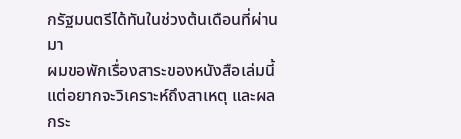กรัฐมนตรีได้ทันในช่วงต้นเดือนที่ผ่านมา
ผมขอพักเรื่องสาระของหนังสือเล่มนี้ แต่อยากจะวิเคราะห์ถึงสาเหตุ และผลกระ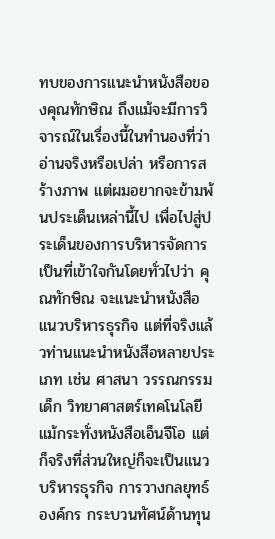ทบของการแนะนำหนังสือของคุณทักษิณ ถึงแม้จะมีการวิจารณ์ในเรื่องนี้ในทำนองที่ว่า อ่านจริงหรือเปล่า หรือการสร้างภาพ แต่ผมอยากจะข้ามพ้นประเด็นเหล่านี้ไป เพื่อไปสู่ประเด็นของการบริหารจัดการ
เป็นที่เข้าใจกันโดยทั่วไปว่า คุณทักษิณ จะแนะนำหนังสือแนวบริหารธุรกิจ แต่ที่จริงแล้วท่านแนะนำหนังสือหลายประเภท เช่น ศาสนา วรรณกรรมเด็ก วิทยาศาสตร์เทคโนโลยี แม้กระทั่งหนังสือเอ็นจีโอ แต่ก็จริงที่ส่วนใหญ่ก็จะเป็นแนวบริหารธุรกิจ การวางกลยุทธ์องค์กร กระบวนทัศน์ด้านทุน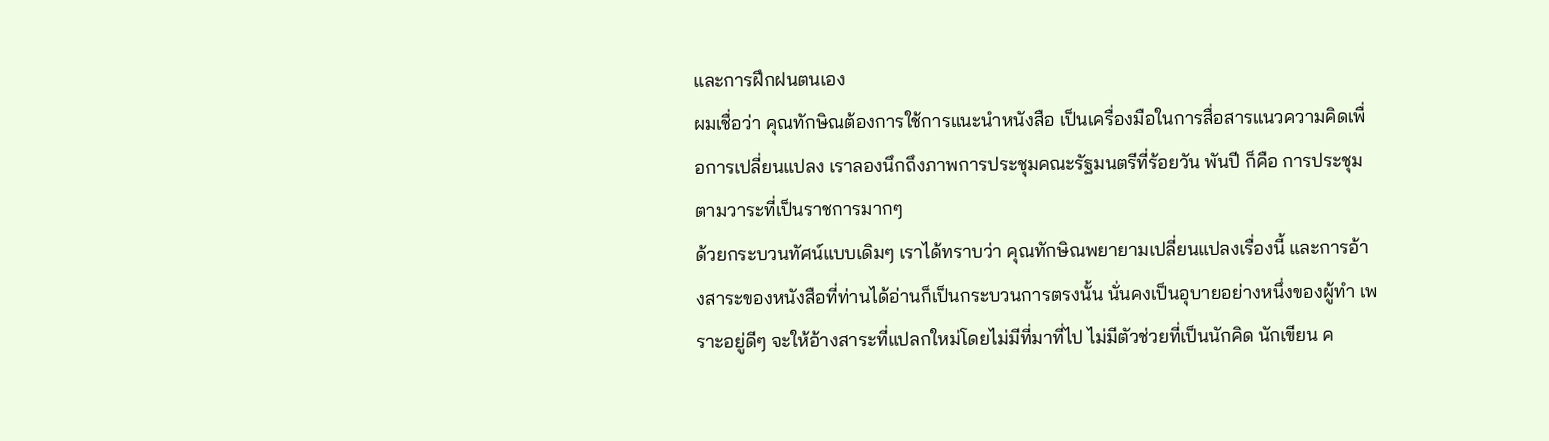และการฝึกฝนตนเอง
ผมเชื่อว่า คุณทักษิณต้องการใช้การแนะนำหนังสือ เป็นเครื่องมือในการสื่อสารแนวความคิดเพื่อการเปลี่ยนแปลง เราลองนึกถึงภาพการประชุมคณะรัฐมนตรีที่ร้อยวัน พันปี ก็คือ การประชุมตามวาระที่เป็นราชการมากๆ
ด้วยกระบวนทัศน์แบบเดิมๆ เราได้ทราบว่า คุณทักษิณพยายามเปลี่ยนแปลงเรื่องนี้ และการอ้างสาระของหนังสือที่ท่านได้อ่านก็เป็นกระบวนการตรงนั้น นั่นคงเป็นอุบายอย่างหนึ่งของผู้ทำ เพราะอยู่ดีๆ จะให้อ้างสาระที่แปลกใหม่โดยไม่มีที่มาที่ไป ไม่มีตัวช่วยที่เป็นนักคิด นักเขียน ค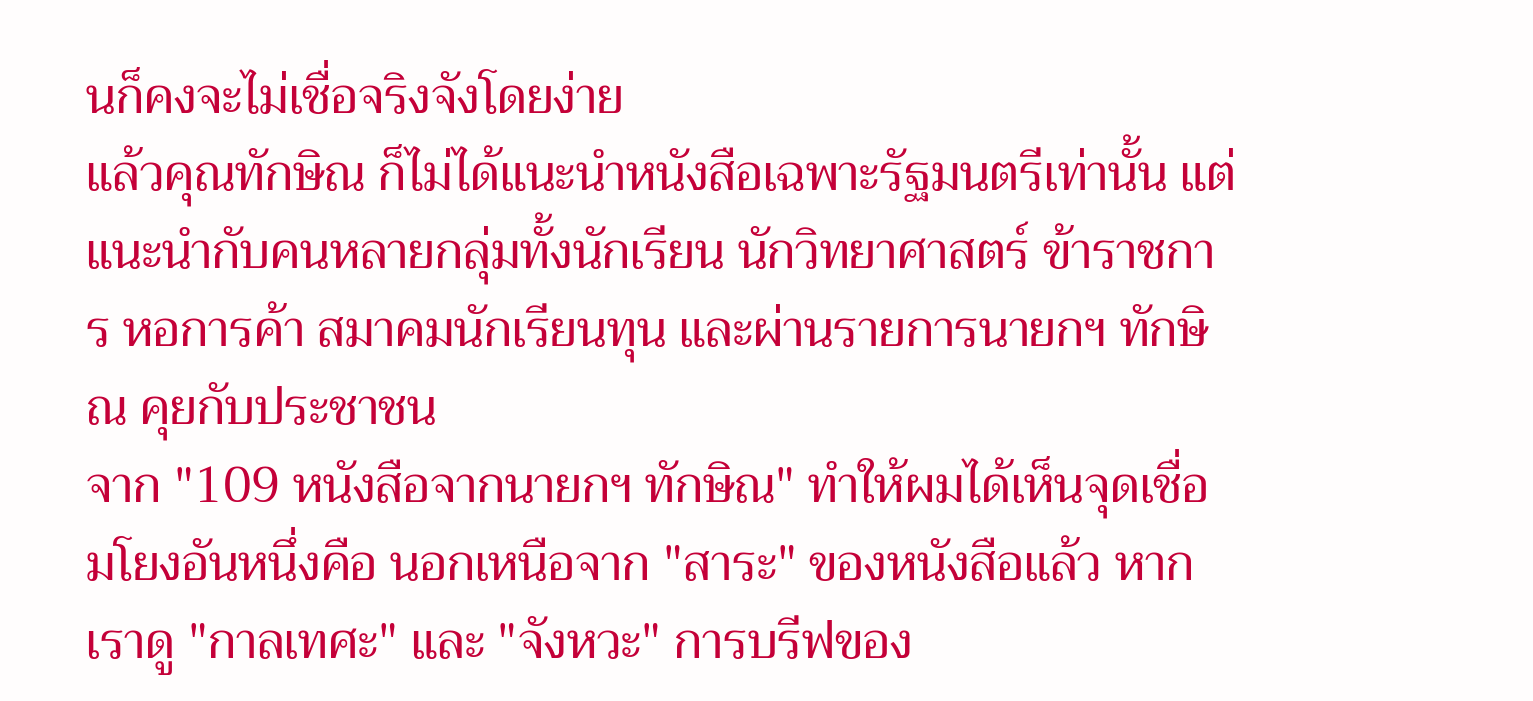นก็คงจะไม่เชื่อจริงจังโดยง่าย
แล้วคุณทักษิณ ก็ไม่ได้แนะนำหนังสือเฉพาะรัฐมนตรีเท่านั้น แต่แนะนำกับคนหลายกลุ่มทั้งนักเรียน นักวิทยาศาสตร์ ข้าราชการ หอการค้า สมาคมนักเรียนทุน และผ่านรายการนายกฯ ทักษิณ คุยกับประชาชน
จาก "109 หนังสือจากนายกฯ ทักษิณ" ทำให้ผมได้เห็นจุดเชื่อมโยงอันหนึ่งคือ นอกเหนือจาก "สาระ" ของหนังสือแล้ว หากเราดู "กาลเทศะ" และ "จังหวะ" การบรีฟของ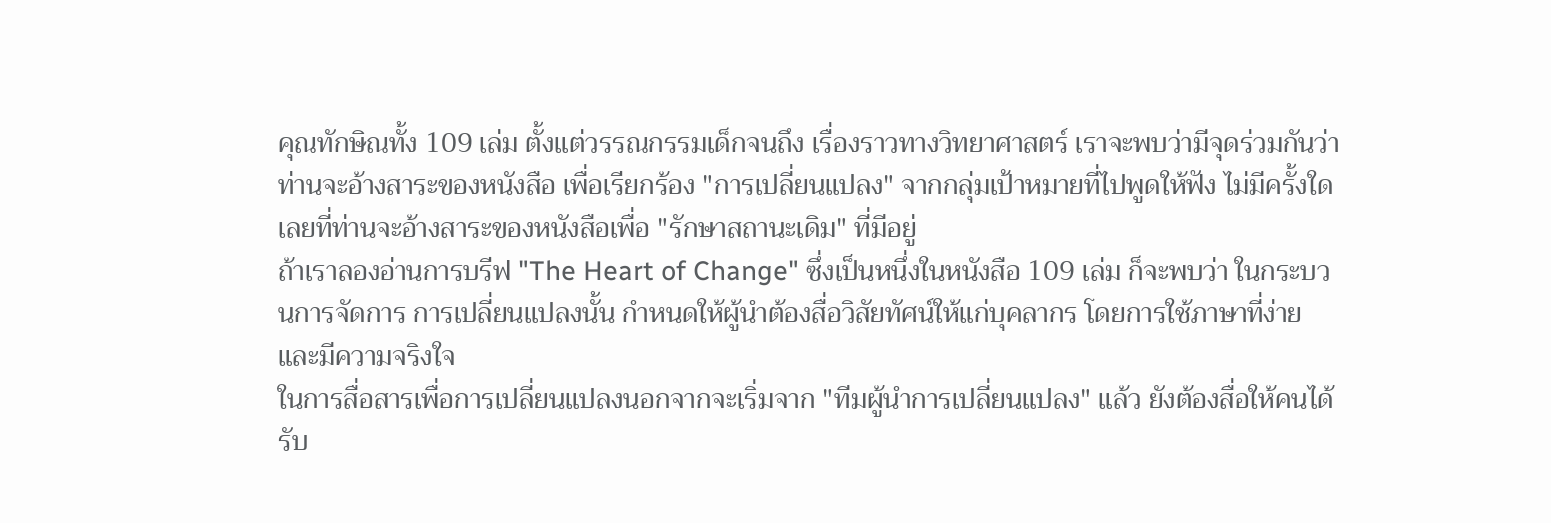คุณทักษิณทั้ง 109 เล่ม ตั้งแต่วรรณกรรมเด็กจนถึง เรื่องราวทางวิทยาศาสตร์ เราจะพบว่ามีจุดร่วมกันว่า ท่านจะอ้างสาระของหนังสือ เพื่อเรียกร้อง "การเปลี่ยนแปลง" จากกลุ่มเป้าหมายที่ไปพูดให้ฟัง ไม่มีครั้งใดเลยที่ท่านจะอ้างสาระของหนังสือเพื่อ "รักษาสถานะเดิม" ที่มีอยู่
ถ้าเราลองอ่านการบรีฟ "The Heart of Change" ซึ่งเป็นหนึ่งในหนังสือ 109 เล่ม ก็จะพบว่า ในกระบวนการจัดการ การเปลี่ยนแปลงนั้น กำหนดให้ผู้นำต้องสื่อวิสัยทัศน์ให้แก่บุคลากร โดยการใช้ภาษาที่ง่ายและมีความจริงใจ
ในการสื่อสารเพื่อการเปลี่ยนแปลงนอกจากจะเริ่มจาก "ทีมผู้นำการเปลี่ยนแปลง" แล้ว ยังต้องสื่อให้คนได้รับ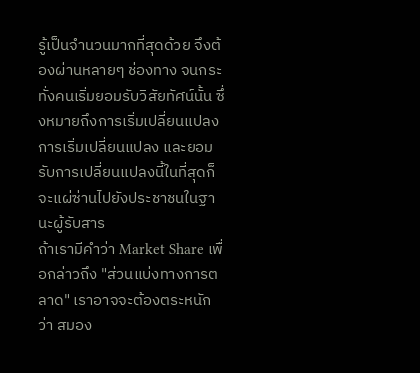รู้เป็นจำนวนมากที่สุดด้วย จึงต้องผ่านหลายๆ ช่องทาง จนกระทั่งคนเริ่มยอมรับวิสัยทัศน์นั้น ซึ่งหมายถึงการเริ่มเปลี่ยนแปลง
การเริ่มเปลี่ยนแปลง และยอมรับการเปลี่ยนแปลงนี้ในที่สุดก็จะแผ่ซ่านไปยังประชาชนในฐานะผู้รับสาร
ถ้าเรามีคำว่า Market Share เพื่อกล่าวถึง "ส่วนแบ่งทางการตลาด" เราอาจจะต้องตระหนักว่า สมอง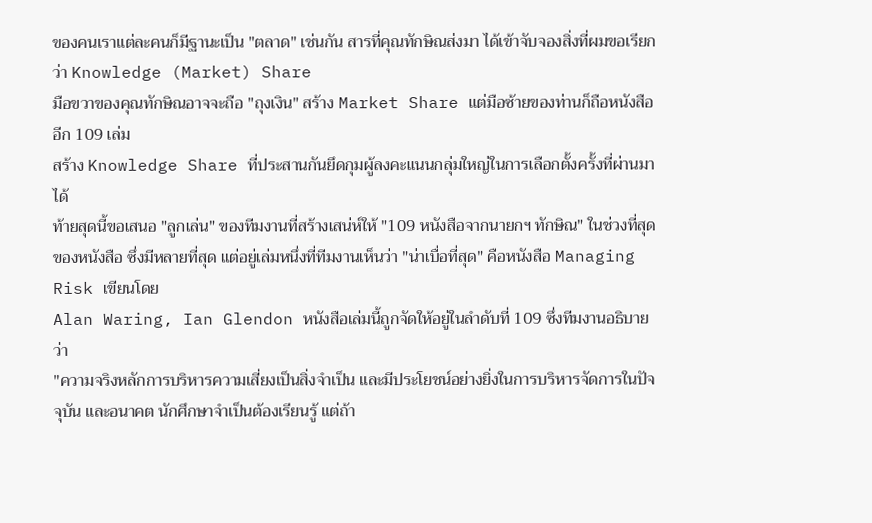ของคนเราแต่ละคนก็มีฐานะเป็น "ตลาด" เช่นกัน สารที่คุณทักษิณส่งมา ได้เข้าจับจองสิ่งที่ผมขอเรียกว่า Knowledge (Market) Share
มือขวาของคุณทักษิณอาจจะถือ "ถุงเงิน" สร้าง Market Share แต่มือซ้ายของท่านก็ถือหนังสืออีก 109 เล่ม
สร้าง Knowledge Share ที่ประสานกันยึดกุมผู้ลงคะแนนกลุ่มใหญ่ในการเลือกตั้งครั้งที่ผ่านมาได้
ท้ายสุดนี้ขอเสนอ "ลูกเล่น" ของทีมงานที่สร้างเสน่ห์ให้ "109 หนังสือจากนายกฯ ทักษิณ" ในช่วงที่สุดของหนังสือ ซึ่งมีหลายที่สุด แต่อยู่เล่มหนึ่งที่ทีมงานเห็นว่า "น่าเบื่อที่สุด" คือหนังสือ Managing Risk เขียนโดย
Alan Waring, Ian Glendon หนังสือเล่มนี้ถูกจัดให้อยู่ในลำดับที่ 109 ซึ่งทีมงานอธิบายว่า
"ความจริงหลักการบริหารความเสี่ยงเป็นสิ่งจำเป็น และมีประโยชน์อย่างยิ่งในการบริหารจัดการในปัจจุบัน และอนาคต นักศึกษาจำเป็นต้องเรียนรู้ แต่ถ้า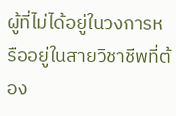ผู้ที่ไม่ได้อยู่ในวงการหรืออยู่ในสายวิชาชีพที่ต้อง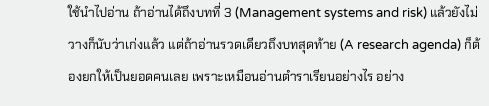ใช้นำไปอ่าน ถ้าอ่านได้ถึงบทที่ 3 (Management systems and risk) แล้วยังไม่วางก็นับว่าเก่งแล้ว แต่ถ้าอ่านรวดเดียวถึงบทสุดท้าย (A research agenda) ก็ต้องยกให้เป็นยอดคนเลย เพราะเหมือนอ่านตำราเรียนอย่างไร อย่าง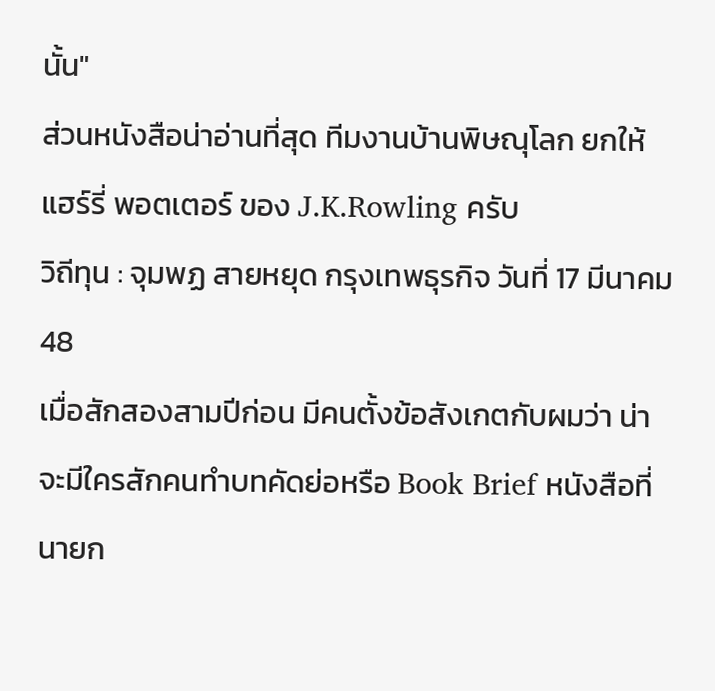นั้น"
ส่วนหนังสือน่าอ่านที่สุด ทีมงานบ้านพิษณุโลก ยกให้ แฮร์รี่ พอตเตอร์ ของ J.K.Rowling ครับ
วิถีทุน : จุมพฏ สายหยุด กรุงเทพธุรกิจ วันที่ 17 มีนาคม 48
เมื่อสักสองสามปีก่อน มีคนตั้งข้อสังเกตกับผมว่า น่าจะมีใครสักคนทำบทคัดย่อหรือ Book Brief หนังสือที่นายก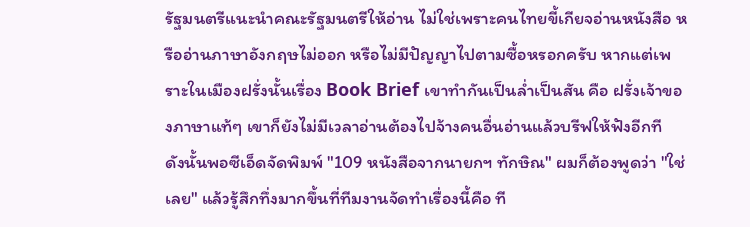รัฐมนตรีแนะนำคณะรัฐมนตรีให้อ่าน ไม่ใช่เพราะคนไทยขี้เกียจอ่านหนังสือ หรืออ่านภาษาอังกฤษไม่ออก หรือไม่มีปัญญาไปตามซื้อหรอกครับ หากแต่เพราะในเมืองฝรั่งนั้นเรื่อง Book Brief เขาทำกันเป็นล่ำเป็นสัน คือ ฝรั่งเจ้าของภาษาแท้ๆ เขาก็ยังไม่มีเวลาอ่านต้องไปจ้างคนอื่นอ่านแล้วบรีฟให้ฟังอีกที
ดังนั้นพอซีเอ็ดจัดพิมพ์ "109 หนังสือจากนายกฯ ทักษิณ" ผมก็ต้องพูดว่า "ใช่เลย" แล้วรู้สึกทึ่งมากขึ้นที่ทีมงานจัดทำเรื่องนี้คือ ที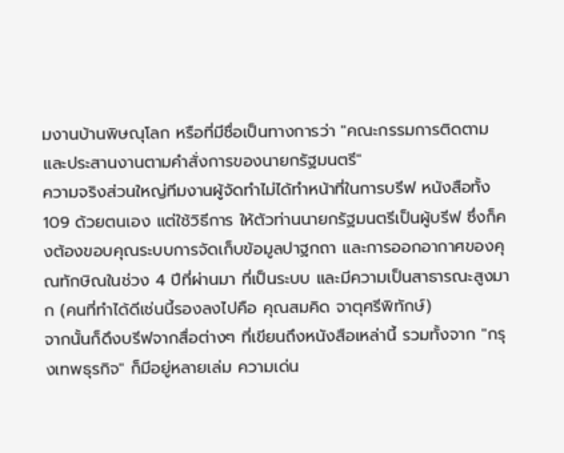มงานบ้านพิษณุโลก หรือที่มีชื่อเป็นทางการว่า "คณะกรรมการติดตามและประสานงานตามคำสั่งการของนายกรัฐมนตรี"
ความจริงส่วนใหญ่ทีมงานผู้จัดทำไม่ได้ทำหน้าที่ในการบรีฟ หนังสือทั้ง 109 ด้วยตนเอง แต่ใช้วิธีการ ให้ตัวท่านนายกรัฐมนตรีเป็นผู้บรีฟ ซึ่งก็คงต้องขอบคุณระบบการจัดเก็บข้อมูลปาฐกถา และการออกอากาศของคุณทักษิณในช่วง 4 ปีที่ผ่านมา ที่เป็นระบบ และมีความเป็นสาธารณะสูงมาก (คนที่ทำได้ดีเช่นนี้รองลงไปคือ คุณสมคิด จาตุศรีพิทักษ์)
จากนั้นก็ดึงบรีฟจากสื่อต่างๆ ที่เขียนถึงหนังสือเหล่านี้ รวมทั้งจาก "กรุงเทพธุรกิจ" ก็มีอยู่หลายเล่ม ความเด่น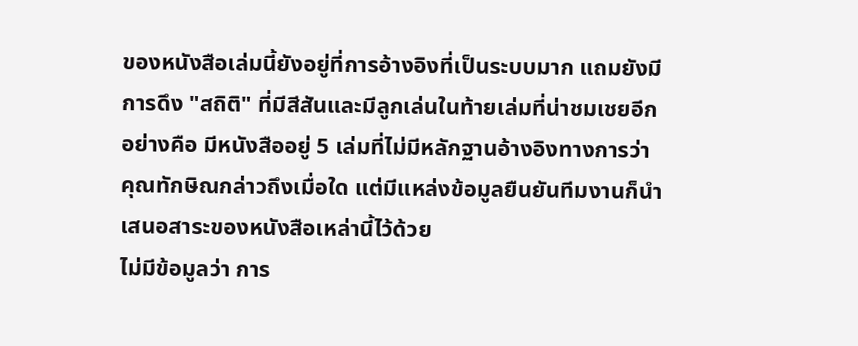ของหนังสือเล่มนี้ยังอยู่ที่การอ้างอิงที่เป็นระบบมาก แถมยังมี การดึง "สถิติ" ที่มีสีสันและมีลูกเล่นในท้ายเล่มที่น่าชมเชยอีกอย่างคือ มีหนังสืออยู่ 5 เล่มที่ไม่มีหลักฐานอ้างอิงทางการว่า คุณทักษิณกล่าวถึงเมื่อใด แต่มีแหล่งข้อมูลยืนยันทีมงานก็นำเสนอสาระของหนังสือเหล่านี้ไว้ด้วย
ไม่มีข้อมูลว่า การ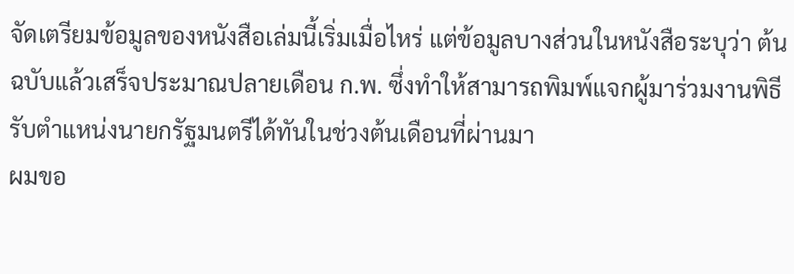จัดเตรียมข้อมูลของหนังสือเล่มนี้เริ่มเมื่อไหร่ แต่ข้อมูลบางส่วนในหนังสือระบุว่า ต้นฉบับแล้วเสร็จประมาณปลายเดือน ก.พ. ซึ่งทำให้สามารถพิมพ์แจกผู้มาร่วมงานพิธีรับตำแหน่งนายกรัฐมนตรีได้ทันในช่วงต้นเดือนที่ผ่านมา
ผมขอ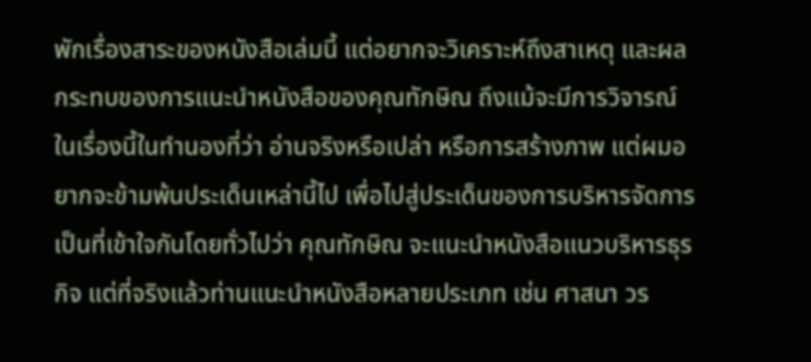พักเรื่องสาระของหนังสือเล่มนี้ แต่อยากจะวิเคราะห์ถึงสาเหตุ และผลกระทบของการแนะนำหนังสือของคุณทักษิณ ถึงแม้จะมีการวิจารณ์ในเรื่องนี้ในทำนองที่ว่า อ่านจริงหรือเปล่า หรือการสร้างภาพ แต่ผมอยากจะข้ามพ้นประเด็นเหล่านี้ไป เพื่อไปสู่ประเด็นของการบริหารจัดการ
เป็นที่เข้าใจกันโดยทั่วไปว่า คุณทักษิณ จะแนะนำหนังสือแนวบริหารธุรกิจ แต่ที่จริงแล้วท่านแนะนำหนังสือหลายประเภท เช่น ศาสนา วร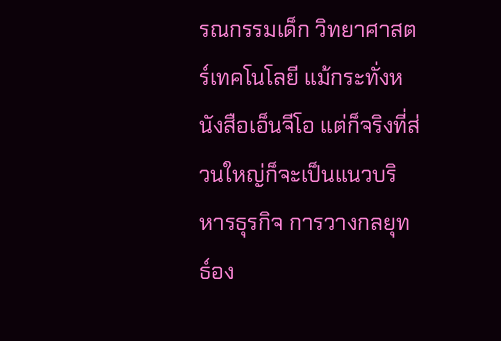รณกรรมเด็ก วิทยาศาสตร์เทคโนโลยี แม้กระทั่งหนังสือเอ็นจีโอ แต่ก็จริงที่ส่วนใหญ่ก็จะเป็นแนวบริหารธุรกิจ การวางกลยุทธ์อง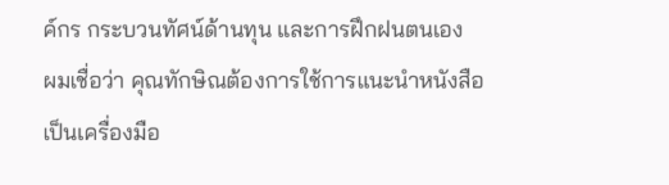ค์กร กระบวนทัศน์ด้านทุน และการฝึกฝนตนเอง
ผมเชื่อว่า คุณทักษิณต้องการใช้การแนะนำหนังสือ เป็นเครื่องมือ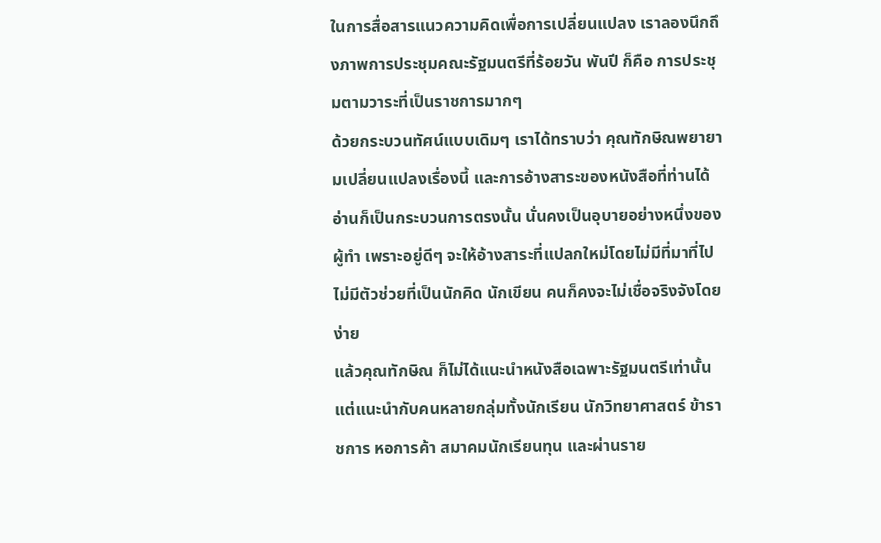ในการสื่อสารแนวความคิดเพื่อการเปลี่ยนแปลง เราลองนึกถึงภาพการประชุมคณะรัฐมนตรีที่ร้อยวัน พันปี ก็คือ การประชุมตามวาระที่เป็นราชการมากๆ
ด้วยกระบวนทัศน์แบบเดิมๆ เราได้ทราบว่า คุณทักษิณพยายามเปลี่ยนแปลงเรื่องนี้ และการอ้างสาระของหนังสือที่ท่านได้อ่านก็เป็นกระบวนการตรงนั้น นั่นคงเป็นอุบายอย่างหนึ่งของผู้ทำ เพราะอยู่ดีๆ จะให้อ้างสาระที่แปลกใหม่โดยไม่มีที่มาที่ไป ไม่มีตัวช่วยที่เป็นนักคิด นักเขียน คนก็คงจะไม่เชื่อจริงจังโดยง่าย
แล้วคุณทักษิณ ก็ไม่ได้แนะนำหนังสือเฉพาะรัฐมนตรีเท่านั้น แต่แนะนำกับคนหลายกลุ่มทั้งนักเรียน นักวิทยาศาสตร์ ข้าราชการ หอการค้า สมาคมนักเรียนทุน และผ่านราย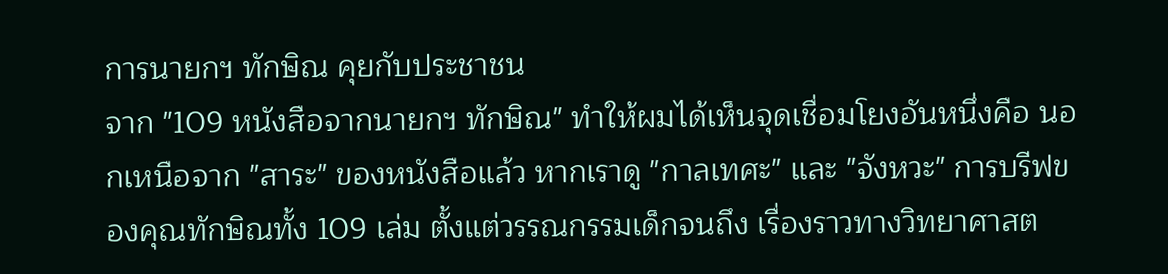การนายกฯ ทักษิณ คุยกับประชาชน
จาก "109 หนังสือจากนายกฯ ทักษิณ" ทำให้ผมได้เห็นจุดเชื่อมโยงอันหนึ่งคือ นอกเหนือจาก "สาระ" ของหนังสือแล้ว หากเราดู "กาลเทศะ" และ "จังหวะ" การบรีฟของคุณทักษิณทั้ง 109 เล่ม ตั้งแต่วรรณกรรมเด็กจนถึง เรื่องราวทางวิทยาศาสต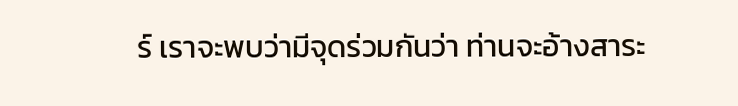ร์ เราจะพบว่ามีจุดร่วมกันว่า ท่านจะอ้างสาระ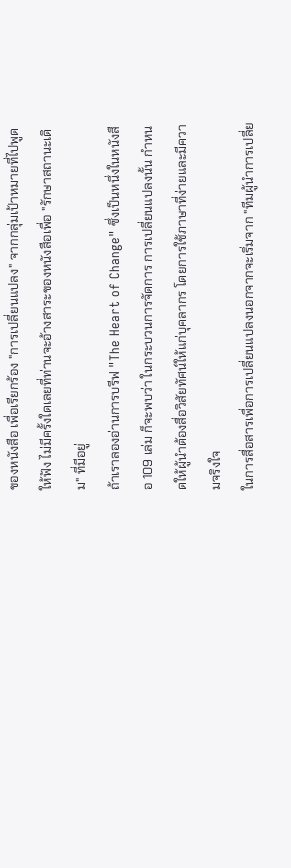ของหนังสือ เพื่อเรียกร้อง "การเปลี่ยนแปลง" จากกลุ่มเป้าหมายที่ไปพูดให้ฟัง ไม่มีครั้งใดเลยที่ท่านจะอ้างสาระของหนังสือเพื่อ "รักษาสถานะเดิม" ที่มีอยู่
ถ้าเราลองอ่านการบรีฟ "The Heart of Change" ซึ่งเป็นหนึ่งในหนังสือ 109 เล่ม ก็จะพบว่า ในกระบวนการจัดการ การเปลี่ยนแปลงนั้น กำหนดให้ผู้นำต้องสื่อวิสัยทัศน์ให้แก่บุคลากร โดยการใช้ภาษาที่ง่ายและมีความจริงใจ
ในการสื่อสารเพื่อการเปลี่ยนแปลงนอกจากจะเริ่มจาก "ทีมผู้นำการเปลี่ย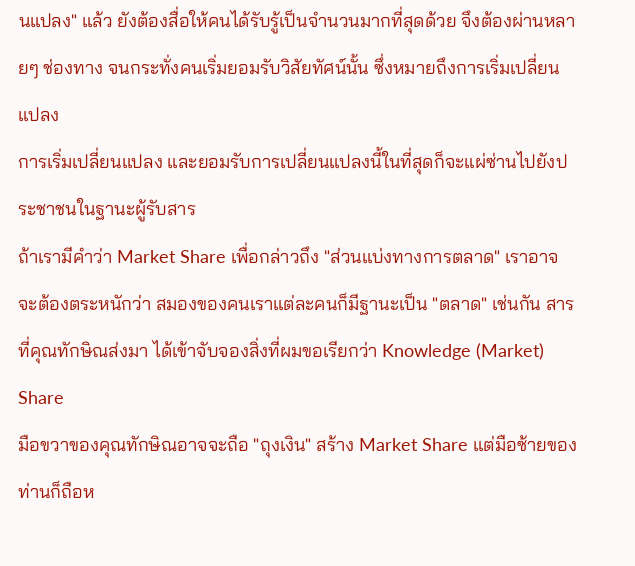นแปลง" แล้ว ยังต้องสื่อให้คนได้รับรู้เป็นจำนวนมากที่สุดด้วย จึงต้องผ่านหลายๆ ช่องทาง จนกระทั่งคนเริ่มยอมรับวิสัยทัศน์นั้น ซึ่งหมายถึงการเริ่มเปลี่ยนแปลง
การเริ่มเปลี่ยนแปลง และยอมรับการเปลี่ยนแปลงนี้ในที่สุดก็จะแผ่ซ่านไปยังประชาชนในฐานะผู้รับสาร
ถ้าเรามีคำว่า Market Share เพื่อกล่าวถึง "ส่วนแบ่งทางการตลาด" เราอาจจะต้องตระหนักว่า สมองของคนเราแต่ละคนก็มีฐานะเป็น "ตลาด" เช่นกัน สารที่คุณทักษิณส่งมา ได้เข้าจับจองสิ่งที่ผมขอเรียกว่า Knowledge (Market) Share
มือขวาของคุณทักษิณอาจจะถือ "ถุงเงิน" สร้าง Market Share แต่มือซ้ายของท่านก็ถือห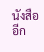นังสืออีก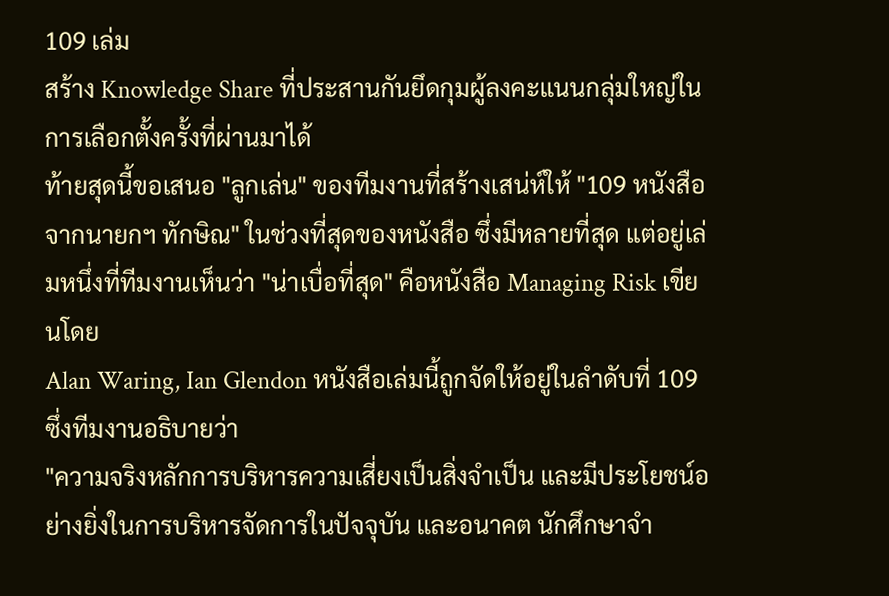109 เล่ม
สร้าง Knowledge Share ที่ประสานกันยึดกุมผู้ลงคะแนนกลุ่มใหญ่ในการเลือกตั้งครั้งที่ผ่านมาได้
ท้ายสุดนี้ขอเสนอ "ลูกเล่น" ของทีมงานที่สร้างเสน่ห์ให้ "109 หนังสือจากนายกฯ ทักษิณ" ในช่วงที่สุดของหนังสือ ซึ่งมีหลายที่สุด แต่อยู่เล่มหนึ่งที่ทีมงานเห็นว่า "น่าเบื่อที่สุด" คือหนังสือ Managing Risk เขียนโดย
Alan Waring, Ian Glendon หนังสือเล่มนี้ถูกจัดให้อยู่ในลำดับที่ 109 ซึ่งทีมงานอธิบายว่า
"ความจริงหลักการบริหารความเสี่ยงเป็นสิ่งจำเป็น และมีประโยชน์อย่างยิ่งในการบริหารจัดการในปัจจุบัน และอนาคต นักศึกษาจำ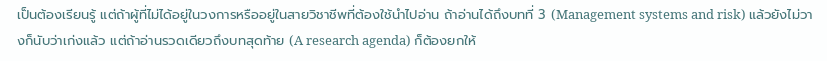เป็นต้องเรียนรู้ แต่ถ้าผู้ที่ไม่ได้อยู่ในวงการหรืออยู่ในสายวิชาชีพที่ต้องใช้นำไปอ่าน ถ้าอ่านได้ถึงบทที่ 3 (Management systems and risk) แล้วยังไม่วางก็นับว่าเก่งแล้ว แต่ถ้าอ่านรวดเดียวถึงบทสุดท้าย (A research agenda) ก็ต้องยกให้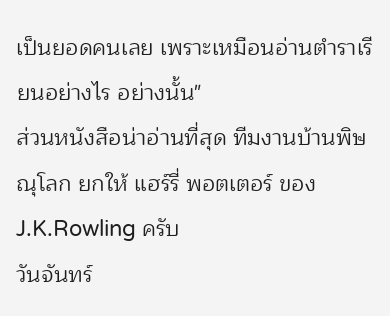เป็นยอดคนเลย เพราะเหมือนอ่านตำราเรียนอย่างไร อย่างนั้น"
ส่วนหนังสือน่าอ่านที่สุด ทีมงานบ้านพิษณุโลก ยกให้ แฮร์รี่ พอตเตอร์ ของ J.K.Rowling ครับ
วันจันทร์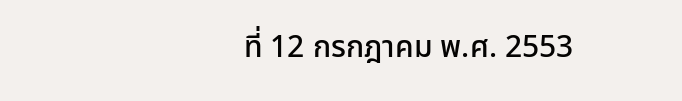ที่ 12 กรกฎาคม พ.ศ. 2553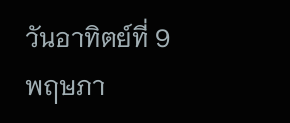วันอาทิตย์ที่ 9 พฤษภา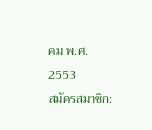คม พ.ศ. 2553
สมัครสมาชิก: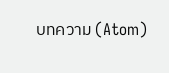บทความ (Atom)